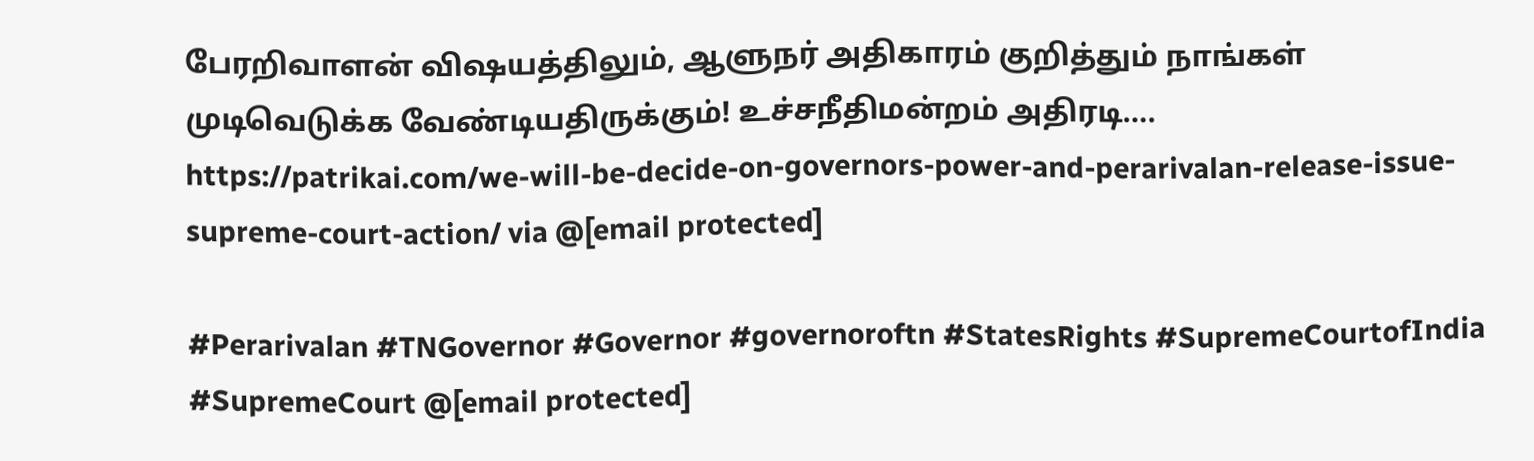பேரறிவாளன் விஷயத்திலும், ஆளுநர் அதிகாரம் குறித்தும் நாங்கள் முடிவெடுக்க வேண்டியதிருக்கும்! உச்சநீதிமன்றம் அதிரடி…. https://patrikai.com/we-will-be-decide-on-governors-power-and-perarivalan-release-issue-supreme-court-action/ via @[email protected]

#Perarivalan #TNGovernor #Governor #governoroftn #StatesRights #SupremeCourtofIndia #SupremeCourt @[email protected]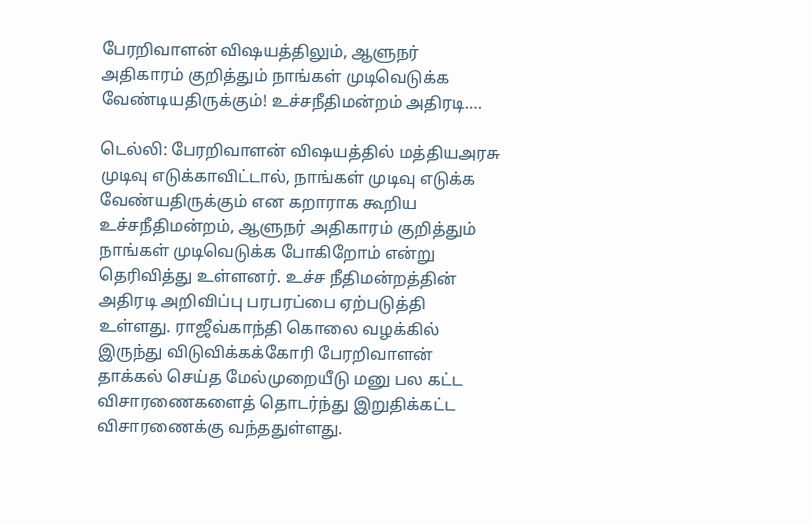பேரறிவாளன் விஷயத்திலும், ஆளுநர் அதிகாரம் குறித்தும் நாங்கள் முடிவெடுக்க வேண்டியதிருக்கும்! உச்சநீதிமன்றம் அதிரடி….

டெல்லி: பேரறிவாளன் விஷயத்தில் மத்தியஅரசு முடிவு எடுக்காவிட்டால், நாங்கள் முடிவு எடுக்க வேண்யதிருக்கும் என கறாராக கூறிய உச்சநீதிமன்றம், ஆளுநர் அதிகாரம் குறித்தும் நாங்கள் முடிவெடுக்க போகிறோம் என்று தெரிவித்து உள்ளனர். உச்ச நீதிமன்றத்தின் அதிரடி அறிவிப்பு பரபரப்பை ஏற்படுத்தி உள்ளது. ராஜீவ்காந்தி கொலை வழக்கில் இருந்து விடுவிக்கக்கோரி பேரறிவாளன் தாக்கல் செய்த மேல்முறையீடு மனு பல கட்ட விசாரணைகளைத் தொடர்ந்து இறுதிக்கட்ட விசாரணைக்கு வந்ததுள்ளது.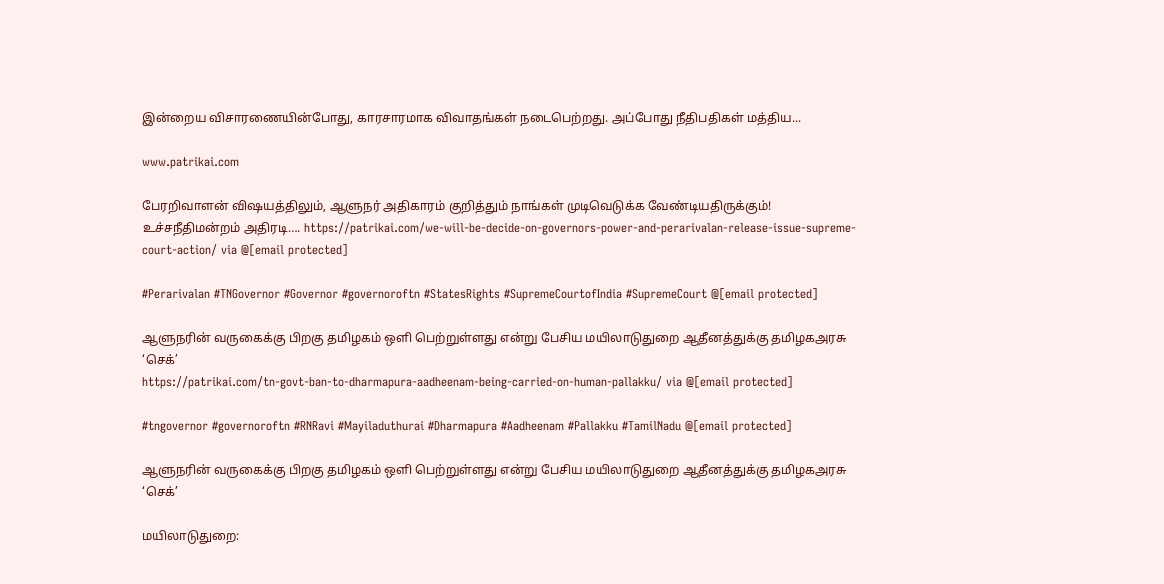இன்றைய விசாரணையின்போது, காரசாரமாக விவாதங்கள் நடைபெற்றது. அப்போது நீதிபதிகள் மத்திய...

www.patrikai.com

பேரறிவாளன் விஷயத்திலும், ஆளுநர் அதிகாரம் குறித்தும் நாங்கள் முடிவெடுக்க வேண்டியதிருக்கும்! உச்சநீதிமன்றம் அதிரடி…. https://patrikai.com/we-will-be-decide-on-governors-power-and-perarivalan-release-issue-supreme-court-action/ via @[email protected]

#Perarivalan #TNGovernor #Governor #governoroftn #StatesRights #SupremeCourtofIndia #SupremeCourt @[email protected]

ஆளுநரின் வருகைக்கு பிறகு தமிழகம் ஒளி பெற்றுள்ளது என்று பேசிய மயிலாடுதுறை ஆதீனத்துக்கு தமிழகஅரசு ‘செக்’
https://patrikai.com/tn-govt-ban-to-dharmapura-aadheenam-being-carried-on-human-pallakku/ via @[email protected]

#tngovernor #governoroftn #RNRavi #Mayiladuthurai #Dharmapura #Aadheenam #Pallakku #TamilNadu @[email protected]

ஆளுநரின் வருகைக்கு பிறகு தமிழகம் ஒளி பெற்றுள்ளது என்று பேசிய மயிலாடுதுறை ஆதீனத்துக்கு தமிழகஅரசு ‘செக்’

மயிலாடுதுறை: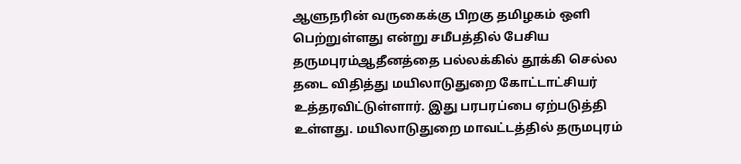ஆளுநரின் வருகைக்கு பிறகு தமிழகம் ஒளி பெற்றுள்ளது என்று சமீபத்தில் பேசிய தருமபுரம்ஆதீனத்தை பல்லக்கில் தூக்கி செல்ல தடை விதித்து மயிலாடுதுறை கோட்டாட்சியர் உத்தரவிட்டுள்ளார். இது பரபரப்பை ஏற்படுத்தி உள்ளது. மயிலாடுதுறை மாவட்டத்தில் தருமபுரம்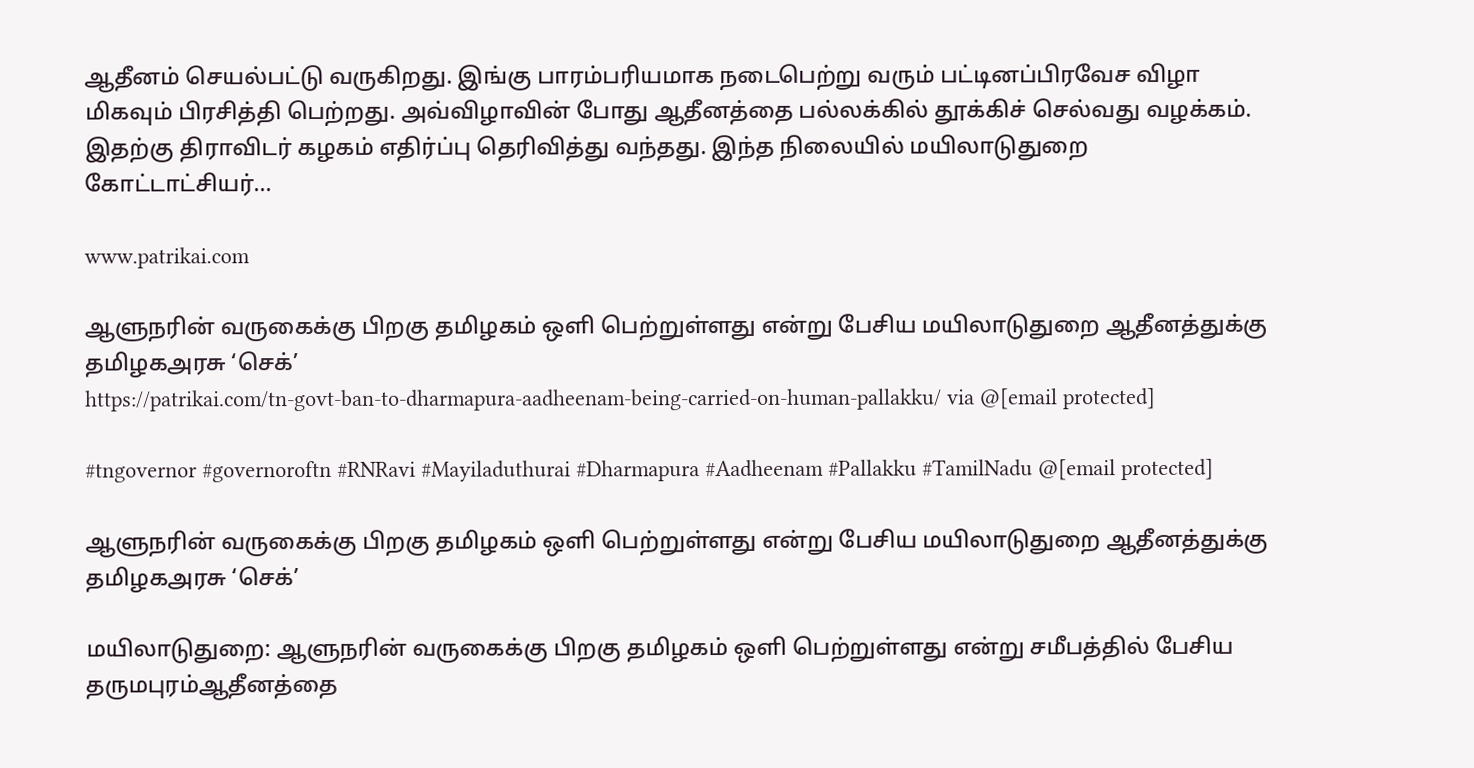ஆதீனம் செயல்பட்டு வருகிறது. இங்கு பாரம்பரியமாக நடைபெற்று வரும் பட்டினப்பிரவேச விழா மிகவும் பிரசித்தி பெற்றது. அவ்விழாவின் போது ஆதீனத்தை பல்லக்கில் தூக்கிச் செல்வது வழக்கம். இதற்கு திராவிடர் கழகம் எதிர்ப்பு தெரிவித்து வந்தது. இந்த நிலையில் மயிலாடுதுறை கோட்டாட்சியர்...

www.patrikai.com

ஆளுநரின் வருகைக்கு பிறகு தமிழகம் ஒளி பெற்றுள்ளது என்று பேசிய மயிலாடுதுறை ஆதீனத்துக்கு தமிழகஅரசு ‘செக்’
https://patrikai.com/tn-govt-ban-to-dharmapura-aadheenam-being-carried-on-human-pallakku/ via @[email protected]

#tngovernor #governoroftn #RNRavi #Mayiladuthurai #Dharmapura #Aadheenam #Pallakku #TamilNadu @[email protected]

ஆளுநரின் வருகைக்கு பிறகு தமிழகம் ஒளி பெற்றுள்ளது என்று பேசிய மயிலாடுதுறை ஆதீனத்துக்கு தமிழகஅரசு ‘செக்’

மயிலாடுதுறை: ஆளுநரின் வருகைக்கு பிறகு தமிழகம் ஒளி பெற்றுள்ளது என்று சமீபத்தில் பேசிய தருமபுரம்ஆதீனத்தை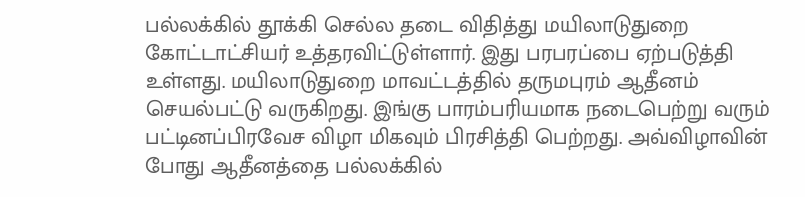பல்லக்கில் தூக்கி செல்ல தடை விதித்து மயிலாடுதுறை கோட்டாட்சியர் உத்தரவிட்டுள்ளார். இது பரபரப்பை ஏற்படுத்தி உள்ளது. மயிலாடுதுறை மாவட்டத்தில் தருமபுரம் ஆதீனம் செயல்பட்டு வருகிறது. இங்கு பாரம்பரியமாக நடைபெற்று வரும் பட்டினப்பிரவேச விழா மிகவும் பிரசித்தி பெற்றது. அவ்விழாவின் போது ஆதீனத்தை பல்லக்கில்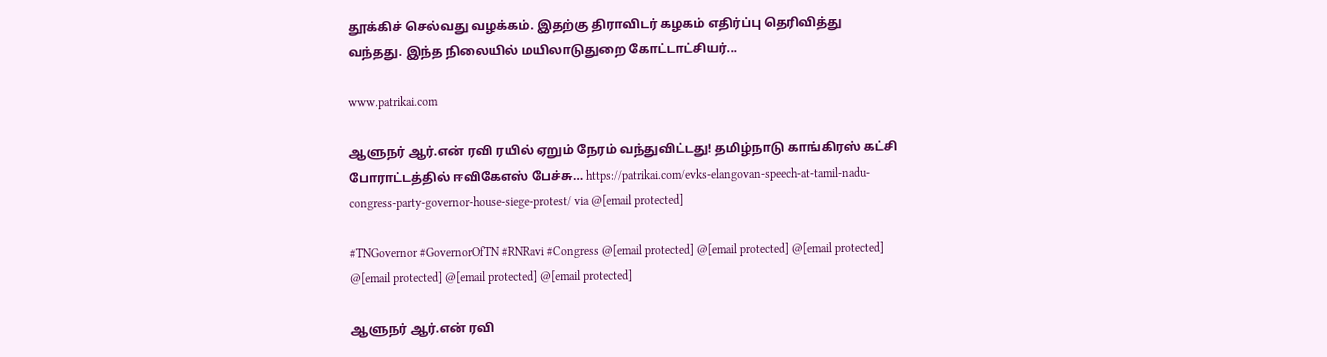தூக்கிச் செல்வது வழக்கம். இதற்கு திராவிடர் கழகம் எதிர்ப்பு தெரிவித்து வந்தது. இந்த நிலையில் மயிலாடுதுறை கோட்டாட்சியர்...

www.patrikai.com

ஆளுநர் ஆர்.என் ரவி ரயில் ஏறும் நேரம் வந்துவிட்டது! தமிழ்நாடு காங்கிரஸ் கட்சி போராட்டத்தில் ஈவிகேஎஸ் பேச்சு… https://patrikai.com/evks-elangovan-speech-at-tamil-nadu-congress-party-governor-house-siege-protest/ via @[email protected]

#TNGovernor #GovernorOfTN #RNRavi #Congress @[email protected] @[email protected] @[email protected] @[email protected] @[email protected] @[email protected]

ஆளுநர் ஆர்.என் ரவி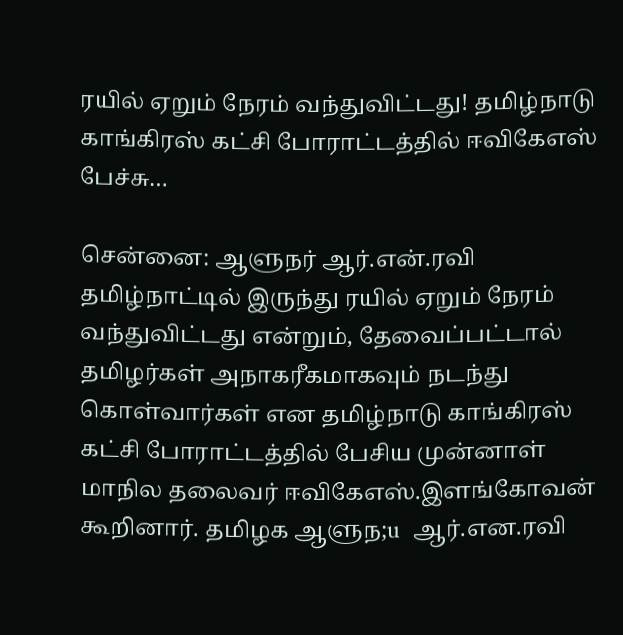ரயில் ஏறும் நேரம் வந்துவிட்டது! தமிழ்நாடு காங்கிரஸ் கட்சி போராட்டத்தில் ஈவிகேஎஸ் பேச்சு…

சென்னை: ஆளுநர் ஆர்.என்.ரவி  தமிழ்நாட்டில் இருந்து ரயில் ஏறும் நேரம் வந்துவிட்டது என்றும், தேவைப்பட்டால் தமிழர்கள் அநாகரீகமாகவும் நடந்து கொள்வார்கள் என தமிழ்நாடு காங்கிரஸ் கட்சி போராட்டத்தில் பேசிய முன்னாள் மாநில தலைவர் ஈவிகேஎஸ்.இளங்கோவன் கூறினார். தமிழக ஆளுந;u  ஆர்.என.ரவி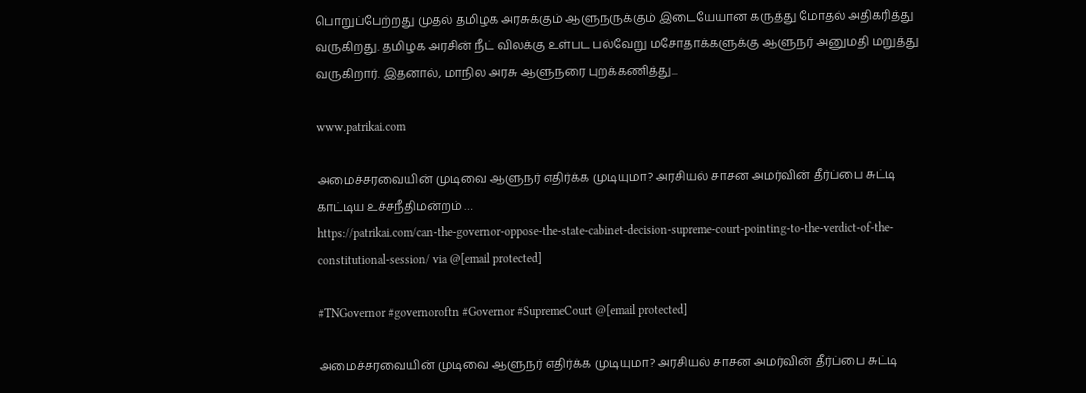பொறுப்பேற்றது முதல் தமிழக அரசுக்கும் ஆளுநருக்கும் இடையேயான கருத்து மோதல் அதிகரித்து வருகிறது. தமிழக அரசின் நீட் விலக்கு உள்பட பல்வேறு மசோதாக்களுக்கு ஆளுநர் அனுமதி மறுத்து வருகிறார். இதனால், மாநில அரசு ஆளுநரை புறக்கணித்து...

www.patrikai.com

அமைச்சரவையின் முடிவை ஆளுநர் எதிர்க்க முடியுமா? அரசியல் சாசன அமர்வின் தீர்ப்பை சுட்டி காட்டிய உச்சநீதிமன்றம் …
https://patrikai.com/can-the-governor-oppose-the-state-cabinet-decision-supreme-court-pointing-to-the-verdict-of-the-constitutional-session/ via @[email protected]

#TNGovernor #governoroftn #Governor #SupremeCourt @[email protected]

அமைச்சரவையின் முடிவை ஆளுநர் எதிர்க்க முடியுமா? அரசியல் சாசன அமர்வின் தீர்ப்பை சுட்டி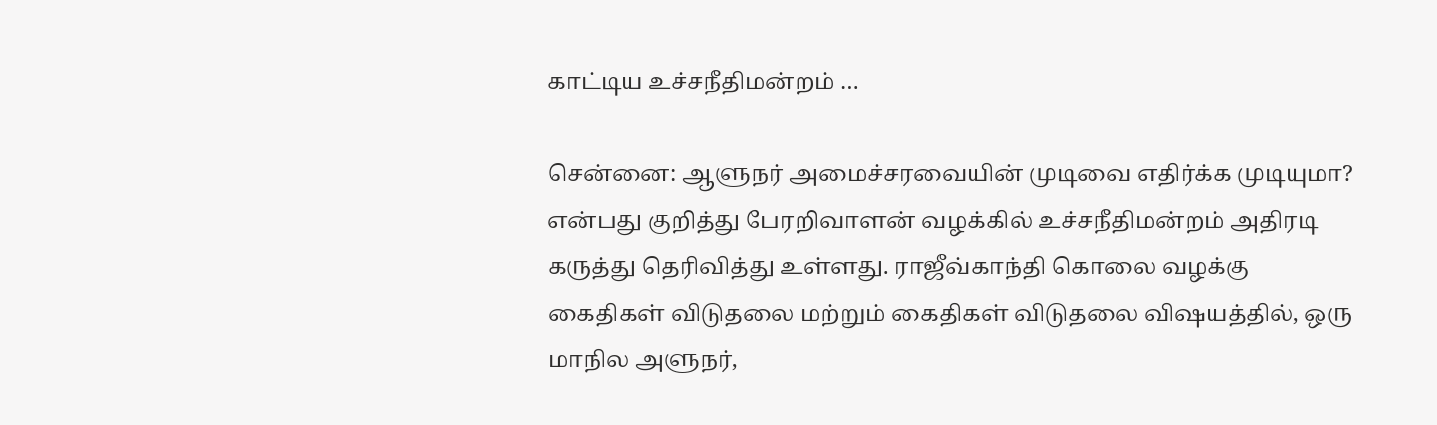காட்டிய உச்சநீதிமன்றம் …

சென்னை: ஆளுநர் அமைச்சரவையின் முடிவை எதிர்க்க முடியுமா? என்பது குறித்து பேரறிவாளன் வழக்கில் உச்சநீதிமன்றம் அதிரடி கருத்து தெரிவித்து உள்ளது. ராஜீவ்காந்தி கொலை வழக்கு கைதிகள் விடுதலை மற்றும் கைதிகள் விடுதலை விஷயத்தில், ஒரு மாநில அளுநர்,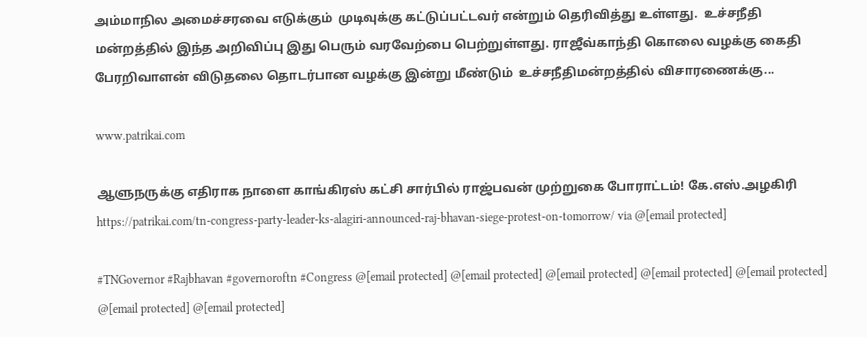அம்மாநில அமைச்சரவை எடுக்கும்  முடிவுக்கு கட்டுப்பட்டவர் என்றும் தெரிவித்து உள்ளது.  உச்சநீதி மன்றத்தில் இந்த அறிவிப்பு இது பெரும் வரவேற்பை பெற்றுள்ளது. ராஜீவ்காந்தி கொலை வழக்கு கைதி பேரறிவாளன் விடுதலை தொடர்பான வழக்கு இன்று மீண்டும்  உச்சநீதிமன்றத்தில் விசாரணைக்கு...

www.patrikai.com

ஆளுநருக்கு எதிராக நாளை காங்கிரஸ் கட்சி சார்பில் ராஜ்பவன் முற்றுகை போராட்டம்! கே.எஸ்.அழகிரி https://patrikai.com/tn-congress-party-leader-ks-alagiri-announced-raj-bhavan-siege-protest-on-tomorrow/ via @[email protected]

#TNGovernor #Rajbhavan #governoroftn #Congress @[email protected] @[email protected] @[email protected] @[email protected] @[email protected] @[email protected] @[email protected]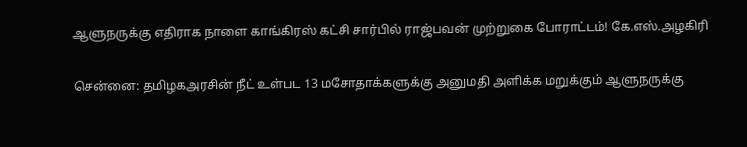ஆளுநருக்கு எதிராக நாளை காங்கிரஸ் கட்சி சார்பில் ராஜ்பவன் முற்றுகை போராட்டம்! கே.எஸ்.அழகிரி

சென்னை: தமிழகஅரசின் நீட் உள்பட 13 மசோதாக்களுக்கு அனுமதி அளிக்க மறுக்கும் ஆளுநருக்கு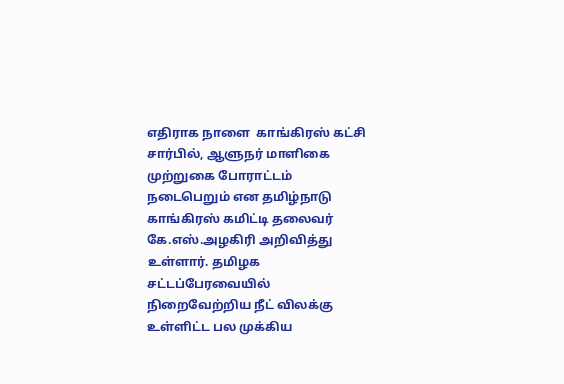எதிராக நாளை  காங்கிரஸ் கட்சி சார்பில், ஆளுநர் மாளிகை முற்றுகை போராட்டம் நடைபெறும் என தமிழ்நாடு காங்கிரஸ் கமிட்டி தலைவர் கே.எஸ்.அழகிரி அறிவித்து உள்ளார். தமிழக சட்டப்பேரவையில் நிறைவேற்றிய நீட் விலக்கு உள்ளிட்ட பல முக்கிய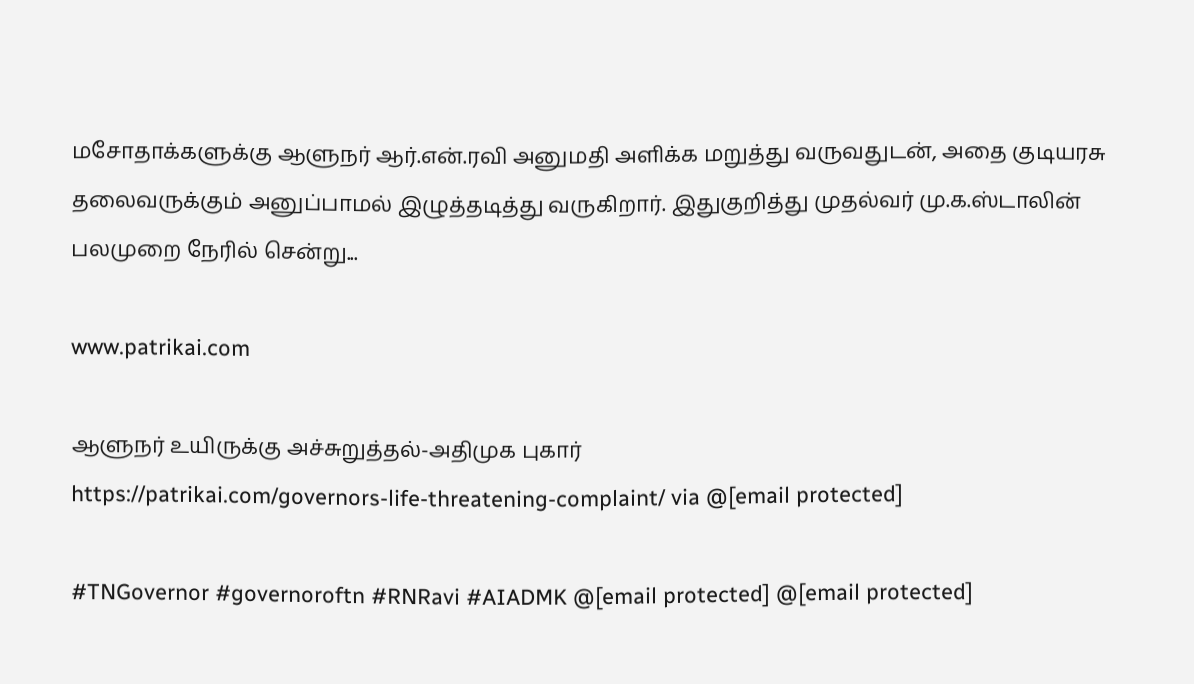மசோதாக்களுக்கு ஆளுநர் ஆர்.என்.ரவி அனுமதி அளிக்க மறுத்து வருவதுடன், அதை குடியரசு தலைவருக்கும் அனுப்பாமல் இழுத்தடித்து வருகிறார். இதுகுறித்து முதல்வர் மு.க.ஸ்டாலின் பலமுறை நேரில் சென்று...

www.patrikai.com

ஆளுநர் உயிருக்கு அச்சுறுத்தல்-அதிமுக புகார்
https://patrikai.com/governors-life-threatening-complaint/ via @[email protected]

#TNGovernor #governoroftn #RNRavi #AIADMK @[email protected] @[email protected]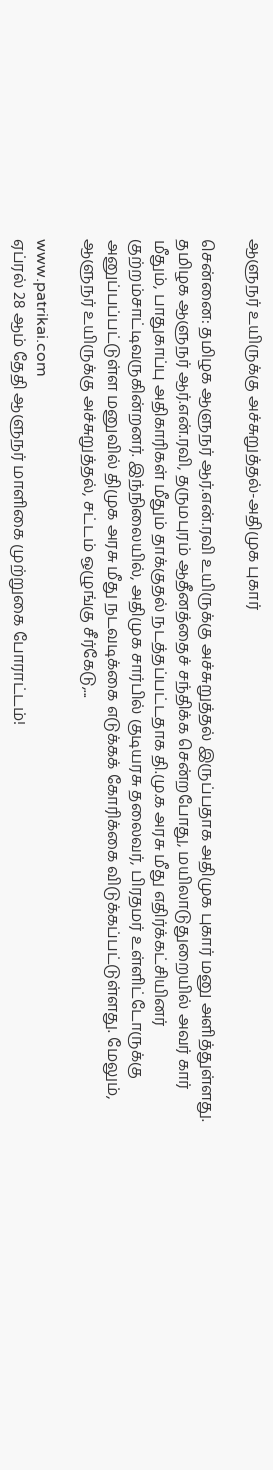ஆளுநர் உயிருக்கு அச்சுறுத்தல்-அதிமுக புகார்

சென்னை: தமிழக ஆளுநர் ஆர்.என்.ரவி உயிருக்கு அச்சுறுத்தல் இருப்பதாக அதிமுக புகார் மனு அளித்துள்ளது. தமிழக ஆளுநர் ஆர்.என்.ரவி, தருமபுரம் ஆதீனத்தைச் சந்திக்க சென்றபோது, மயிலாடுதுறையில் அவர் கார் மீதும், பாதுகாப்பு அதிகாரிகள் மீதும் தாக்குதல் நடத்தப்பட்டதாக தி.மு.க அரசு மீது எதிர்க்கட்சியினர் குற்றம்சாட்டிவருகின்றனர். இந்நிலையில், அதிமுக சார்பில் குடியரசு தலைவர், பிரதமர் உள்ளிட்டோருக்கு அனுப்பப்பட்டுள்ள மனுவில் திமுக அரசு மீது நடவடிக்கை எடுக்கக் கோரிக்கை விடுக்கப்பட்டுள்ளது. மேலும், ஆளுநர் உயிருக்கு அச்சுறுத்தல், சட்டம் ஒழுங்கு சீர்கேடு,...

www.patrikai.com
ஏப்ரல் 28 ஆம் தேதி ஆளுநர் மாளிகை முற்றுகை போராட்டம்!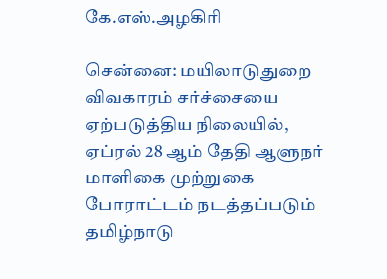கே.எஸ்.அழகிரி

சென்னை: மயிலாடுதுறை விவகாரம் சர்ச்சையை ஏற்படுத்திய நிலையில்,  ஏப்ரல் 28 ஆம் தேதி ஆளுநர் மாளிகை முற்றுகை போராட்டம் நடத்தப்படும் தமிழ்நாடு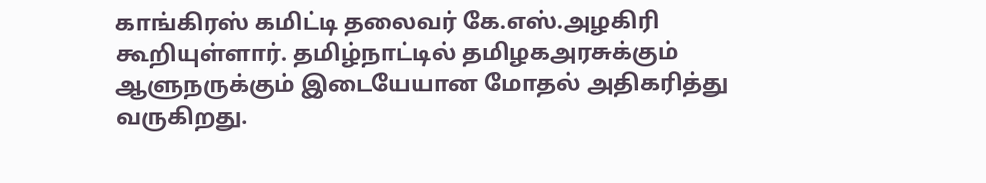காங்கிரஸ் கமிட்டி தலைவர் கே.எஸ்.அழகிரி கூறியுள்ளார். தமிழ்நாட்டில் தமிழகஅரசுக்கும் ஆளுநருக்கும் இடையேயான மோதல் அதிகரித்து வருகிறது.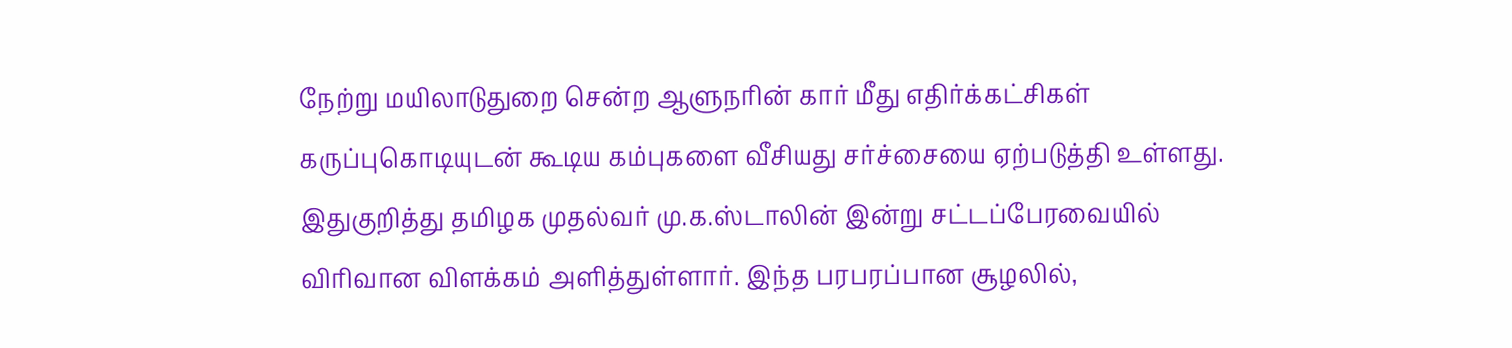நேற்று மயிலாடுதுறை சென்ற ஆளுநரின் கார் மீது எதிர்க்கட்சிகள் கருப்புகொடியுடன் கூடிய கம்புகளை வீசியது சர்ச்சையை ஏற்படுத்தி உள்ளது. இதுகுறித்து தமிழக முதல்வர் மு.க.ஸ்டாலின் இன்று சட்டப்பேரவையில் விரிவான விளக்கம் அளித்துள்ளார். இந்த பரபரப்பான சூழலில்,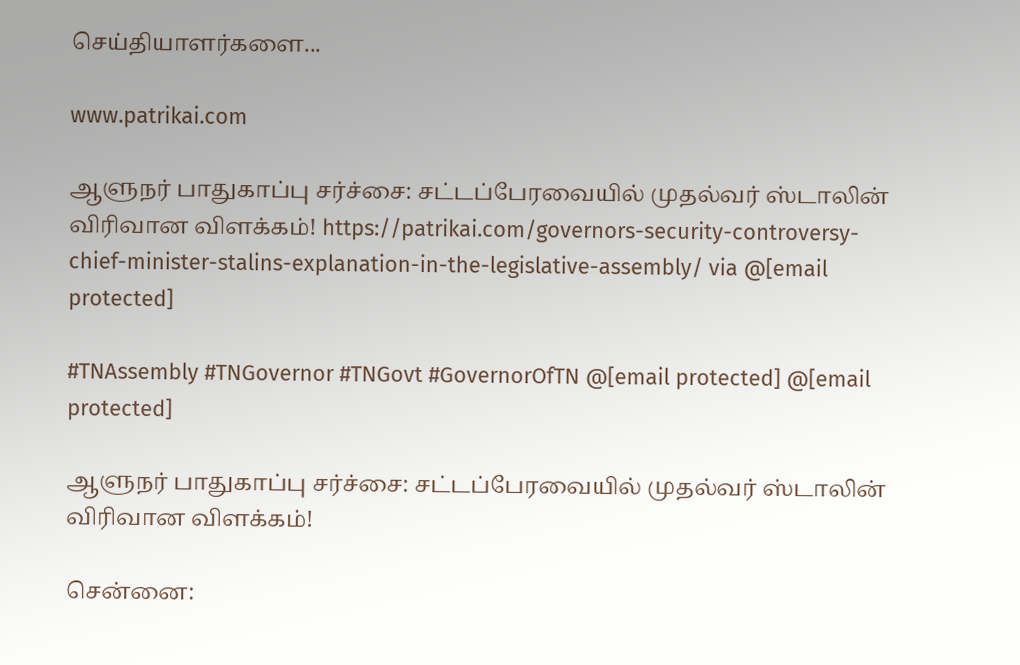செய்தியாளர்களை...

www.patrikai.com

ஆளுநர் பாதுகாப்பு சர்ச்சை: சட்டப்பேரவையில் முதல்வர் ஸ்டாலின் விரிவான விளக்கம்! https://patrikai.com/governors-security-controversy-chief-minister-stalins-explanation-in-the-legislative-assembly/ via @[email protected]

#TNAssembly #TNGovernor #TNGovt #GovernorOfTN @[email protected] @[email protected]

ஆளுநர் பாதுகாப்பு சர்ச்சை: சட்டப்பேரவையில் முதல்வர் ஸ்டாலின் விரிவான விளக்கம்!

சென்னை: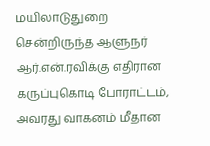மயிலாடுதுறை சென்றிருந்த ஆளுநர் ஆர்.என்.ரவிக்கு எதிரான கருப்புகொடி போராட்டம், அவரது வாகனம் மீதான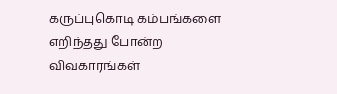கருப்புகொடி கம்பங்களை எறிந்தது போன்ற விவகாரங்கள்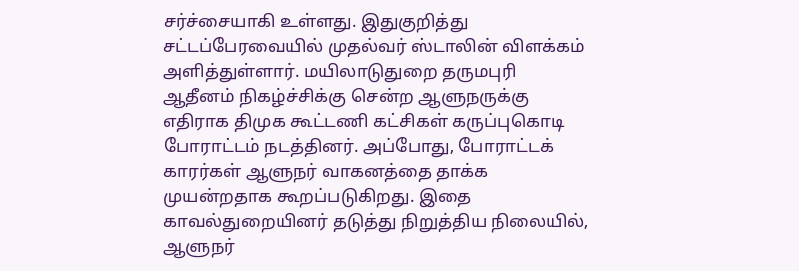சர்ச்சையாகி உள்ளது. இதுகுறித்து  சட்டப்பேரவையில் முதல்வர் ஸ்டாலின் விளக்கம் அளித்துள்ளார். மயிலாடுதுறை தருமபுரி ஆதீனம் நிகழ்ச்சிக்கு சென்ற ஆளுநருக்கு எதிராக திமுக கூட்டணி கட்சிகள் கருப்புகொடி போராட்டம் நடத்தினர். அப்போது, போராட்டக் காரர்கள் ஆளுநர் வாகனத்தை தாக்க முயன்றதாக கூறப்படுகிறது. இதை காவல்துறையினர் தடுத்து நிறுத்திய நிலையில், ஆளுநர்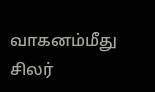வாகனம்மீது சிலர்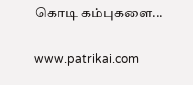கொடி கம்புகளை...

www.patrikai.com